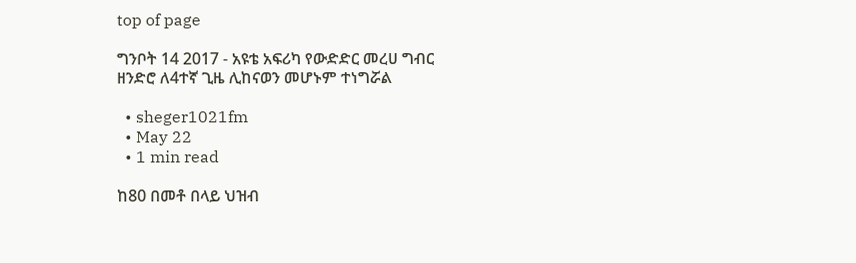top of page

ግንቦት 14 2017 - አዩቴ አፍሪካ የውድድር መረሀ ግብር ዘንድሮ ለ4ተኛ ጊዜ ሊከናወን መሆኑም ተነግሯል

  • sheger1021fm
  • May 22
  • 1 min read

ከ80 በመቶ በላይ ህዝብ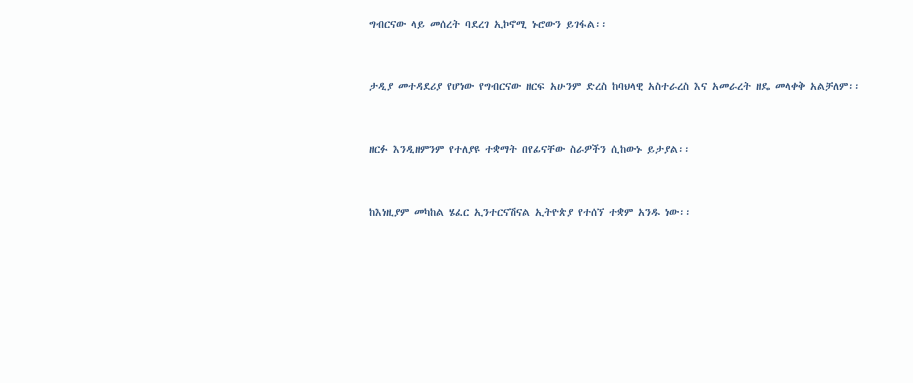ግብርናው ላይ መሰረት ባደረገ ኢኮኖሚ ኑሮውን ይገፋል፡፡


ታዲያ መተዳደሪያ የሆነው የግብርናው ዘርፍ አሁንም ድረስ ከባህላዊ አስተራረስ እና አመራረት ዘዴ መላቀቅ አልቻለም፡፡


ዘርፉ እንዲዘምንም የተለያዩ ተቋማት በየፊናቸው ስራዎችን ሲከውኑ ይታያል፡፡


ከእነዚያም መካከል ሄፈር ኢንተርናሽናል ኢትዮጵያ የተሰኘ ተቋም አንዱ ነው፡፡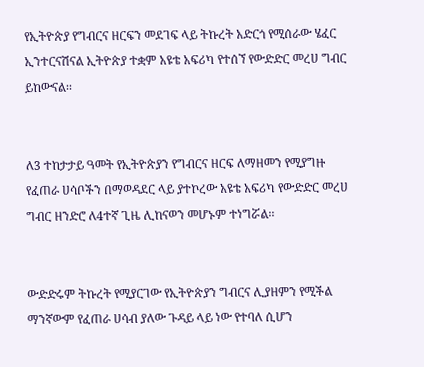የኢትዮጵያ የግብርና ዘርፍን መደገፍ ላይ ትኩረት አድርጎ የሚሰራው ሄፈር ኢንተርናሽናል ኢትዮጵያ ተቋም አዩቴ አፍሪካ የተሰኘ የውድድር መረሀ ግብር ይከውናል፡፡


ለ3 ተከታታይ ዓመት የኢትዮጵያን የግብርና ዘርፍ ለማዘመን የሚያግዙ የፈጠራ ሀሳቦችን በማወዳደር ላይ ያተኮረው አዩቴ አፍሪካ የውድድር መረሀ ግብር ዘንድሮ ለ4ተኛ ጊዜ ሊከናወን መሆኑም ተነግሯል፡፡


ውድድሩም ትኩረት የሚያርገው የኢትዮጵያን ግብርና ሊያዘምን የሚችል ማንኛውም የፈጠራ ሀሳብ ያለው ጉዳይ ላይ ነው የተባለ ሲሆን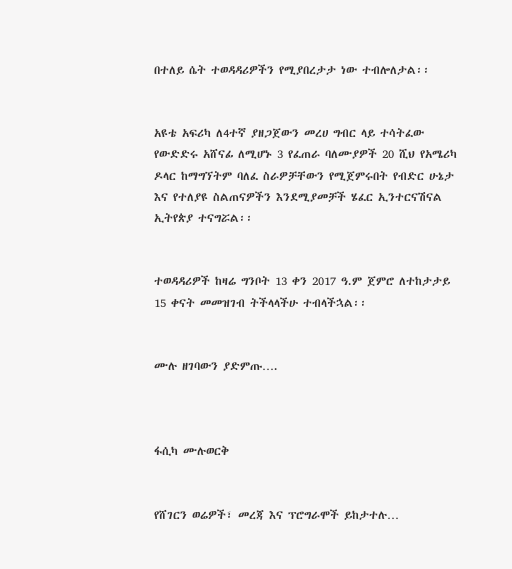በተለይ ሴት ተወዳዳሪዎችን የሚያበረታታ ነው ተብሎለታል፡፡


አዩቴ አፍሪካ ለ4ተኛ ያዘጋጀውን መረሀ ግብር ላይ ተሳትፈው የውድድሩ አሸናፊ ለሚሆኑ 3 የፈጠራ ባለሙያዎች 20 ሺህ የአሜሪካ ዶላር ከማግኘትም ባለፈ ስራዎቻቸውን የሚጀምሩበት የብድር ሁኔታ እና የተለያዩ ስልጠናዎችን እንደሚያመቻች ሄፈር ኢንተርናሽናል ኢትየጵያ ተናግሯል፡፡


ተወዳዳሪዎች ከዛሬ ግንቦት 13 ቀን 2017 ዓ.ም ጀምሮ ለተከታታይ 15 ቀናት መመዝገብ ትችላላችሁ ተብላችኋል፡፡


ሙሉ ዘገባውን ያድምጡ….



ፋሲካ ሙሉወርቅ


የሸገርን ወሬዎች፣ መረጃ እና ፕሮግራሞች ይከታተሉ…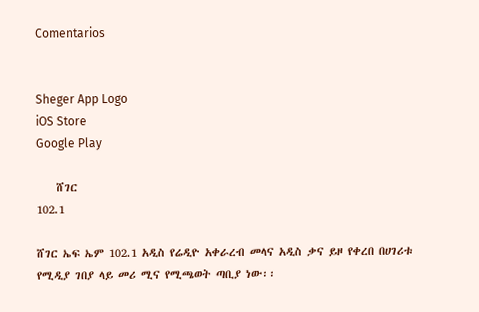Comentarios


Sheger App Logo
iOS Store
Google Play

    ሸገር
102.1

ሸገር ኤፍ ኤም 102.1 አዲስ የሬዲዮ አቀራረብ መላና አዲስ ቃና ይዞ የቀረበ በሀገሪቱ የሚዲያ ገበያ ላይ መሪ ሚና የሚጫወት ጣቢያ ነው፡፡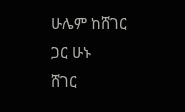ሁሌም ከሸገር ጋር ሁኑ
ሸገር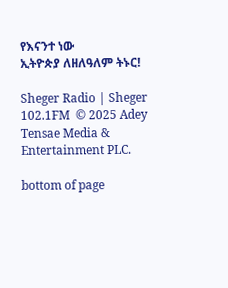የእናንተ ነው
ኢትዮጵያ ለዘለዓለም ትኑር!

Sheger Radio | Sheger 102.1FM  © 2025 Adey Tensae Media & Entertainment PLC.

bottom of page